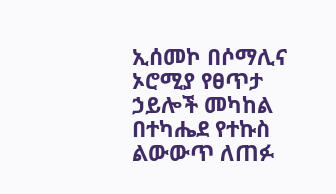ኢሰመኮ በሶማሊና ኦሮሚያ የፀጥታ ኃይሎች መካከል በተካሔደ የተኩስ ልውውጥ ለጠፉ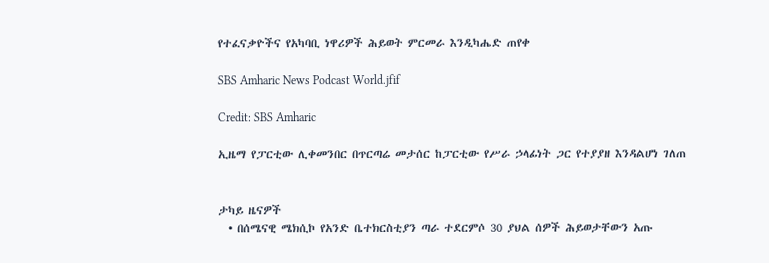የተፈናቃዮችና የአካባቢ ነዋሪዎች ሕይወት ምርመራ እንዲካሔድ ጠየቀ

SBS Amharic News Podcast World.jfif

Credit: SBS Amharic

ኢዜማ የፓርቲው ሊቀመንበር በጥርጣሬ መታሰር ከፓርቲው የሥራ ኃላፊነት ጋር የተያያዘ እንዳልሆነ ገለጠ


ታካይ ዜናዎች
  • በሰሜናዊ ሜክሲኮ የአንድ ቤተክርስቲያን ጣራ ተደርምሶ 30 ያህል ሰዎች ሕይወታቸውን አጡ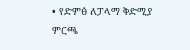• የድምፅ ለፓላማ ቅድሚያ ምርጫ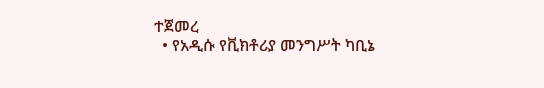ተጀመረ
  • የአዲሱ የቪክቶሪያ መንግሥት ካቢኔ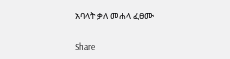አባላት ቃለ መሐላ ፈፀሙ

Share